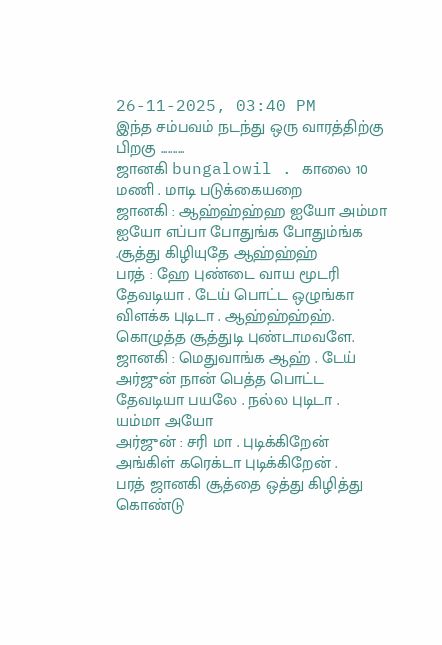26-11-2025, 03:40 PM
இந்த சம்பவம் நடந்து ஒரு வாரத்திற்கு பிறகு ..........
ஜானகி bungalowil . காலை 10 மணி . மாடி படுக்கையறை
ஜானகி : ஆஹ்ஹ்ஹ்ஹ ஐயோ அம்மா ஐயோ எப்பா போதுங்க போதும்ங்க .சூத்து கிழியுதே ஆஹ்ஹ்ஹ்
பரத் : ஹே புண்டை வாய மூடரி தேவடியா . டேய் பொட்ட ஒழுங்கா விளக்க புடிடா . ஆஹ்ஹ்ஹ்ஹ். கொழுத்த சூத்துடி புண்டாமவளே.
ஜானகி : மெதுவாங்க ஆஹ் . டேய் அர்ஜுன் நான் பெத்த பொட்ட தேவடியா பயலே . நல்ல புடிடா . யம்மா அயோ
அர்ஜுன் : சரி மா . புடிக்கிறேன் அங்கிள் கரெக்டா புடிக்கிறேன் .
பரத் ஜானகி சூத்தை ஒத்து கிழித்து கொண்டு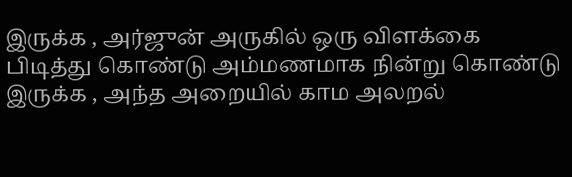இருக்க , அர்ஜுன் அருகில் ஒரு விளக்கை பிடித்து கொண்டு அம்மணமாக நின்று கொண்டு இருக்க , அந்த அறையில் காம அலறல்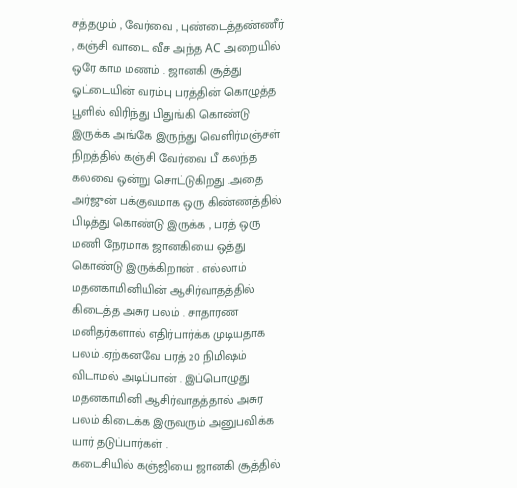சத்தமும் , வேர்வை , புண்டைத்தண்ணீர் , கஞ்சி வாடை வீச அந்த AC அறையில் ஒரே காம மணம் . ஜானகி சூத்து ஓட்டையின் வரம்பு பரத்தின் கொழுத்த பூளில் விரிந்து பிதுங்கி கொண்டு இருக்க அங்கே இருந்து வெளிர்மஞ்சள் நிறத்தில் கஞ்சி வேர்வை பீ கலந்த கலவை ஒன்று சொட்டுகிறது .அதை அர்ஜுன் பக்குவமாக ஒரு கிண்ணத்தில் பிடித்து கொண்டு இருக்க , பரத் ஒரு மணி நேரமாக ஜானகியை ஒத்து கொண்டு இருக்கிறான் . எல்லாம் மதனகாமினியின் ஆசிர்வாதத்தில் கிடைத்த அசுர பலம் . சாதாரண மனிதர்களால் எதிர்பார்க்க முடியதாக பலம் .ஏற்கனவே பரத் 20 நிமிஷம் விடாமல் அடிப்பான் . இப்பொழுது மதனகாமினி ஆசிர்வாதத்தால் அசுர பலம் கிடைக்க இருவரும் அனுபவிக்க யார் தடுப்பார்கள் .
கடைசியில் கஞ்ஜியை ஜானகி சூத்தில்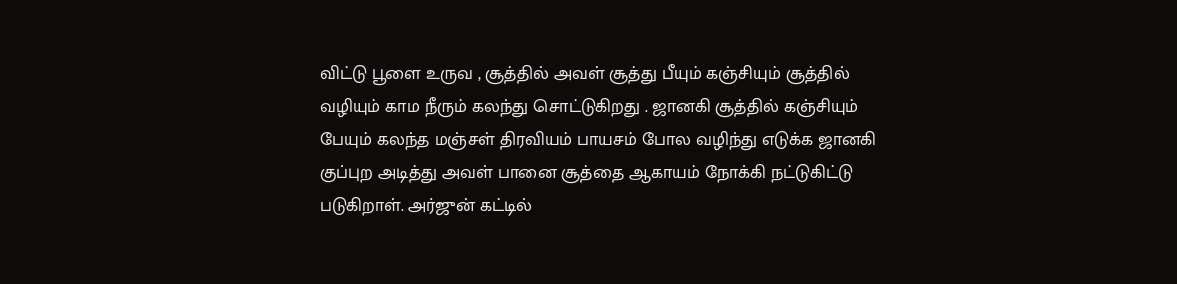விட்டு பூளை உருவ , சூத்தில் அவள் சூத்து பீயும் கஞ்சியும் சூத்தில் வழியும் காம நீரும் கலந்து சொட்டுகிறது . ஜானகி சூத்தில் கஞ்சியும் பேயும் கலந்த மஞ்சள் திரவியம் பாயசம் போல வழிந்து எடுக்க ஜானகி குப்புற அடித்து அவள் பானை சூத்தை ஆகாயம் நோக்கி நட்டுகிட்டு படுகிறாள். அர்ஜுன் கட்டில்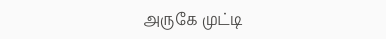அருகே முட்டி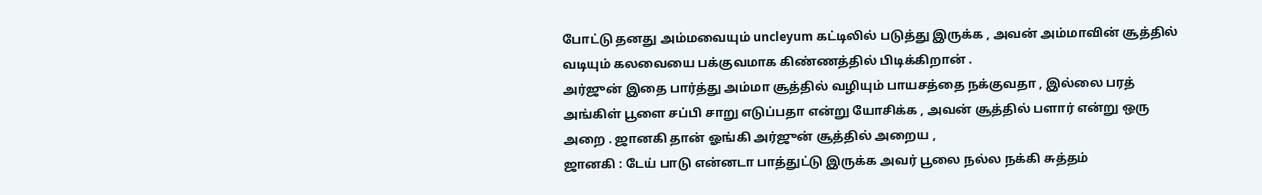போட்டு தனது அம்மவையும் uncleyum கட்டிலில் படுத்து இருக்க , அவன் அம்மாவின் சூத்தில் வடியும் கலவையை பக்குவமாக கிண்ணத்தில் பிடிக்கிறான் .
அர்ஜுன் இதை பார்த்து அம்மா சூத்தில் வழியும் பாயசத்தை நக்குவதா , இல்லை பரத் அங்கிள் பூளை சப்பி சாறு எடுப்பதா என்று யோசிக்க , அவன் சூத்தில் பளார் என்று ஒரு அறை . ஜானகி தான் ஓங்கி அர்ஜுன் சூத்தில் அறைய ,
ஜானகி : டேய் பாடு என்னடா பாத்துட்டு இருக்க அவர் பூலை நல்ல நக்கி சுத்தம்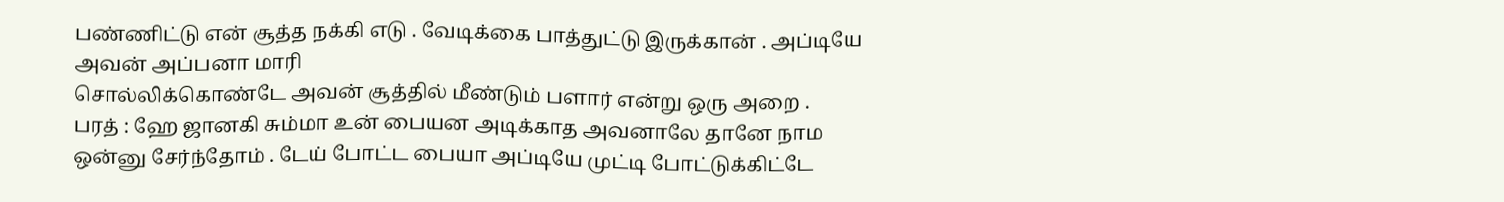பண்ணிட்டு என் சூத்த நக்கி எடு . வேடிக்கை பாத்துட்டு இருக்கான் . அப்டியே அவன் அப்பனா மாரி
சொல்லிக்கொண்டே அவன் சூத்தில் மீண்டும் பளார் என்று ஒரு அறை .
பரத் : ஹே ஜானகி சும்மா உன் பையன அடிக்காத அவனாலே தானே நாம ஒன்னு சேர்ந்தோம் . டேய் போட்ட பையா அப்டியே முட்டி போட்டுக்கிட்டே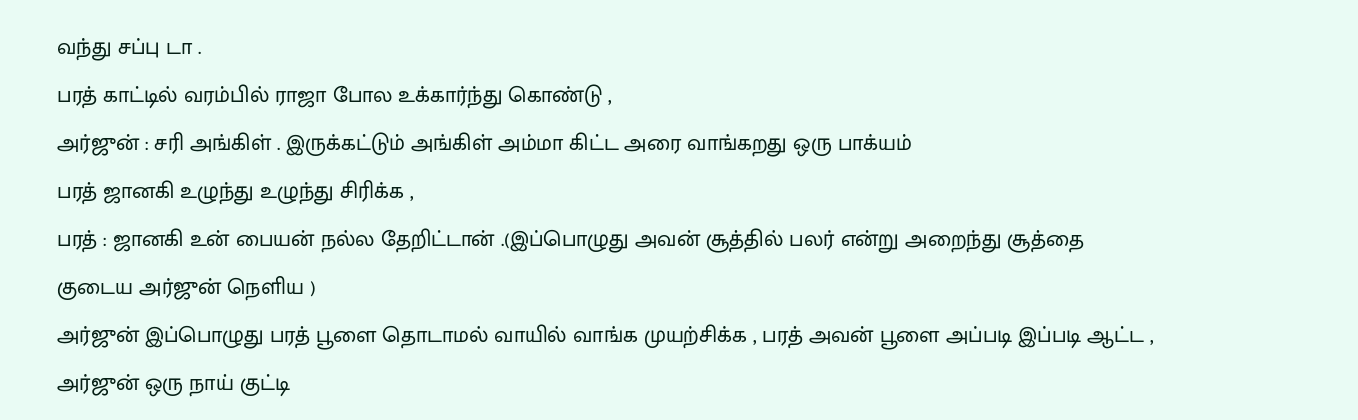வந்து சப்பு டா .
பரத் காட்டில் வரம்பில் ராஜா போல உக்கார்ந்து கொண்டு ,
அர்ஜுன் : சரி அங்கிள் . இருக்கட்டும் அங்கிள் அம்மா கிட்ட அரை வாங்கறது ஒரு பாக்யம்
பரத் ஜானகி உழுந்து உழுந்து சிரிக்க ,
பரத் : ஜானகி உன் பையன் நல்ல தேறிட்டான் .(இப்பொழுது அவன் சூத்தில் பலர் என்று அறைந்து சூத்தை குடைய அர்ஜுன் நெளிய )
அர்ஜுன் இப்பொழுது பரத் பூளை தொடாமல் வாயில் வாங்க முயற்சிக்க , பரத் அவன் பூளை அப்படி இப்படி ஆட்ட , அர்ஜுன் ஒரு நாய் குட்டி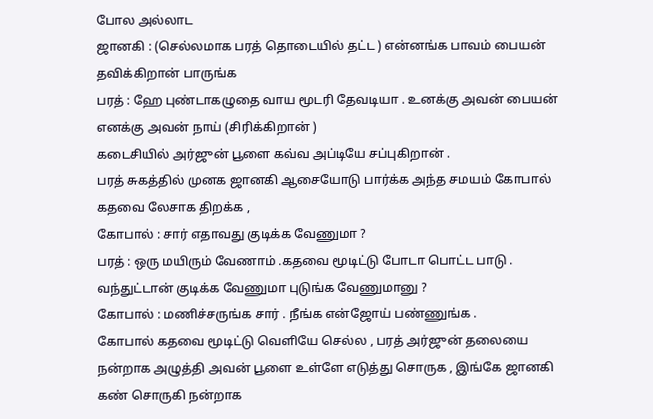போல அல்லாட
ஜானகி : (செல்லமாக பரத் தொடையில் தட்ட ) என்னங்க பாவம் பையன் தவிக்கிறான் பாருங்க
பரத் : ஹே புண்டாகழுதை வாய மூடரி தேவடியா . உனக்கு அவன் பையன் எனக்கு அவன் நாய் (சிரிக்கிறான் )
கடைசியில் அர்ஜுன் பூளை கவ்வ அப்டியே சப்புகிறான் .
பரத் சுகத்தில் முனக ஜானகி ஆசையோடு பார்க்க அந்த சமயம் கோபால் கதவை லேசாக திறக்க ,
கோபால் : சார் எதாவது குடிக்க வேணுமா ?
பரத் : ஒரு மயிரும் வேணாம் .கதவை மூடிட்டு போடா பொட்ட பாடு . வந்துட்டான் குடிக்க வேணுமா புடுங்க வேணுமானு ?
கோபால் : மணிச்சருங்க சார் . நீங்க என்ஜோய் பண்ணுங்க .
கோபால் கதவை மூடிட்டு வெளியே செல்ல , பரத் அர்ஜுன் தலையை நன்றாக அழுத்தி அவன் பூளை உள்ளே எடுத்து சொருக , இங்கே ஜானகி கண் சொருகி நன்றாக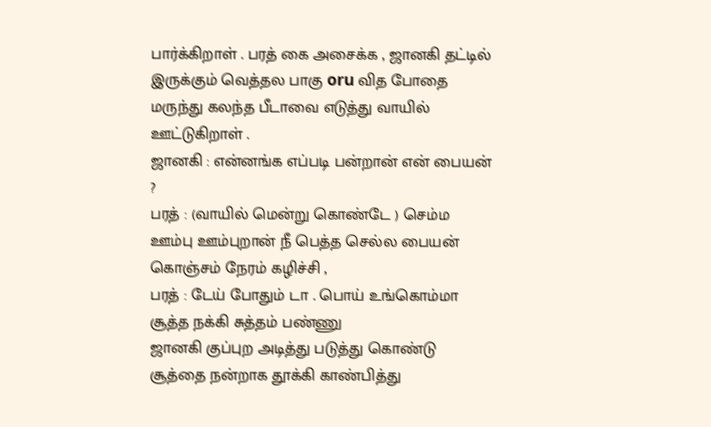பார்க்கிறாள் . பரத் கை அசைக்க , ஜானகி தட்டில் இருக்கும் வெத்தல பாகு oru வித போதை மருந்து கலந்த பீடாவை எடுத்து வாயில் ஊட்டுகிறாள் .
ஜானகி : என்னங்க எப்படி பன்றான் என் பையன் ?
பரத் : (வாயில் மென்று கொண்டே ) செம்ம ஊம்பு ஊம்புறான் நீ பெத்த செல்ல பையன்
கொஞ்சம் நேரம் கழிச்சி ,
பரத் : டேய் போதும் டா . பொய் உங்கொம்மா சூத்த நக்கி சுத்தம் பண்ணு
ஜானகி குப்புற அடித்து படுத்து கொண்டு சூத்தை நன்றாக தூக்கி காண்பித்து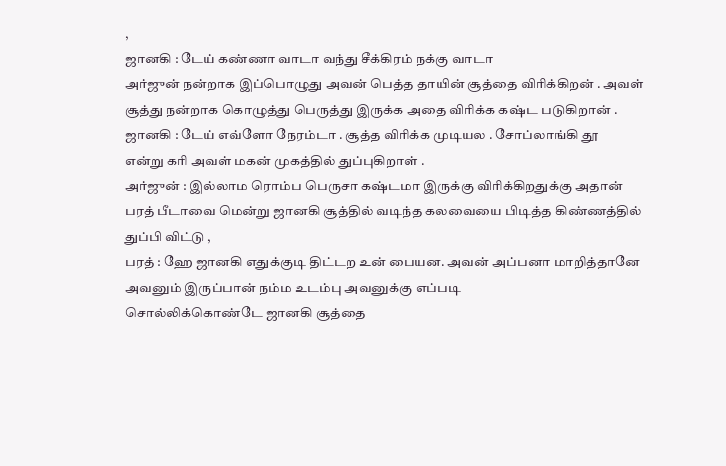,
ஜானகி : டேய் கண்ணா வாடா வந்து சீக்கிரம் நக்கு வாடா
அர்ஜுன் நன்றாக இப்பொழுது அவன் பெத்த தாயின் சூத்தை விரிக்கிறன் . அவள் சூத்து நன்றாக கொழுத்து பெருத்து இருக்க அதை விரிக்க கஷ்ட படுகிறான் .
ஜானகி : டேய் எவ்ளோ நேரம்டா . சூத்த விரிக்க முடியல . சோப்லாங்கி தூ
என்று கரி அவள் மகன் முகத்தில் துப்புகிறாள் .
அர்ஜுன் : இல்லாம ரொம்ப பெருசா கஷ்டமா இருக்கு விரிக்கிறதுக்கு அதான்
பரத் பீடாவை மென்று ஜானகி சூத்தில் வடிந்த கலவையை பிடித்த கிண்ணத்தில் துப்பி விட்டு ,
பரத் : ஹே ஜானகி எதுக்குடி திட்டற உன் பையன. அவன் அப்பனா மாறித்தானே அவனும் இருப்பான் நம்ம உடம்பு அவனுக்கு எப்படி
சொல்லிக்கொண்டே ஜானகி சூத்தை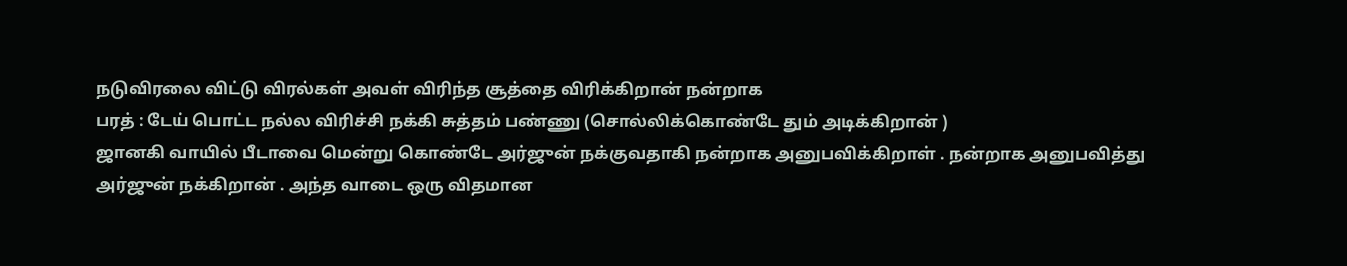நடுவிரலை விட்டு விரல்கள் அவள் விரிந்த சூத்தை விரிக்கிறான் நன்றாக
பரத் : டேய் பொட்ட நல்ல விரிச்சி நக்கி சுத்தம் பண்ணு (சொல்லிக்கொண்டே தும் அடிக்கிறான் )
ஜானகி வாயில் பீடாவை மென்று கொண்டே அர்ஜுன் நக்குவதாகி நன்றாக அனுபவிக்கிறாள் . நன்றாக அனுபவித்து அர்ஜுன் நக்கிறான் . அந்த வாடை ஒரு விதமான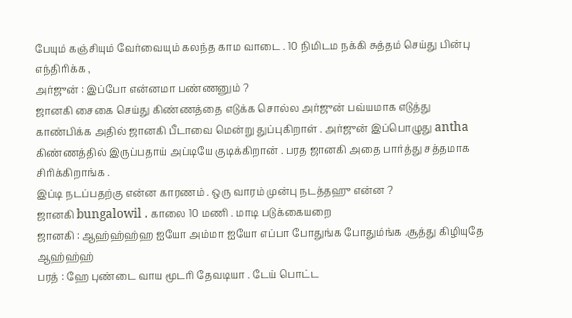பேயும் கஞ்சியும் வேர்வையும் கலந்த காம வாடை . 10 நிமிடம நக்கி சுத்தம் செய்து பின்பு எந்திரிக்க ,
அர்ஜுன் : இப்போ என்னமா பண்ணனும் ?
ஜானகி சைகை செய்து கிண்ணத்தை எடுக்க சொல்ல அர்ஜுன் பவ்யமாக எடுத்து காண்பிக்க அதில் ஜானகி பீடாவை மென்று துப்புகிறாள் . அர்ஜுன் இப்பொழுது antha கிண்ணத்தில் இருப்பதாய் அப்டியே குடிக்கிறான் . பரத ஜானகி அதை பார்த்து சத்தமாக சிரிக்கிறாங்க .
இப்டி நடப்பதற்கு என்ன காரணம் . ஒரு வாரம் முன்பு நடத்தஹு என்ன ?
ஜானகி bungalowil . காலை 10 மணி . மாடி படுக்கையறை
ஜானகி : ஆஹ்ஹ்ஹ்ஹ ஐயோ அம்மா ஐயோ எப்பா போதுங்க போதும்ங்க .சூத்து கிழியுதே ஆஹ்ஹ்ஹ்
பரத் : ஹே புண்டை வாய மூடரி தேவடியா . டேய் பொட்ட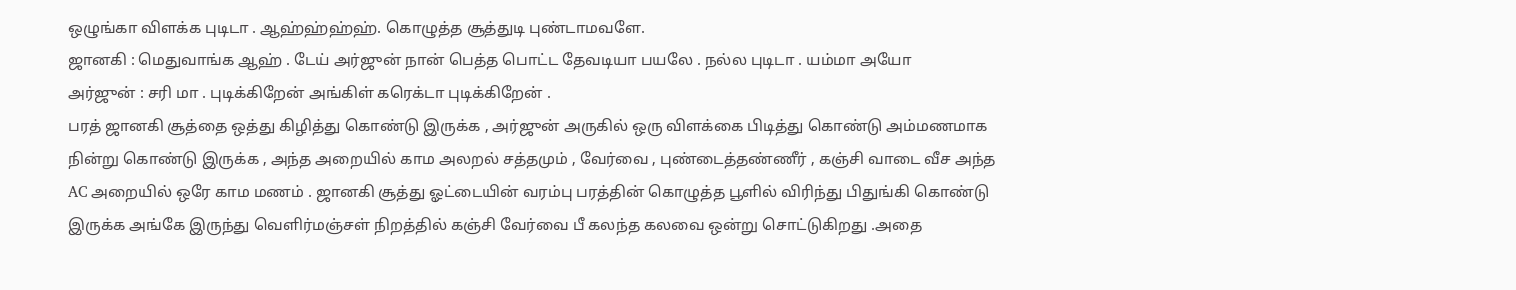ஒழுங்கா விளக்க புடிடா . ஆஹ்ஹ்ஹ்ஹ். கொழுத்த சூத்துடி புண்டாமவளே.
ஜானகி : மெதுவாங்க ஆஹ் . டேய் அர்ஜுன் நான் பெத்த பொட்ட தேவடியா பயலே . நல்ல புடிடா . யம்மா அயோ
அர்ஜுன் : சரி மா . புடிக்கிறேன் அங்கிள் கரெக்டா புடிக்கிறேன் .
பரத் ஜானகி சூத்தை ஒத்து கிழித்து கொண்டு இருக்க , அர்ஜுன் அருகில் ஒரு விளக்கை பிடித்து கொண்டு அம்மணமாக நின்று கொண்டு இருக்க , அந்த அறையில் காம அலறல் சத்தமும் , வேர்வை , புண்டைத்தண்ணீர் , கஞ்சி வாடை வீச அந்த AC அறையில் ஒரே காம மணம் . ஜானகி சூத்து ஓட்டையின் வரம்பு பரத்தின் கொழுத்த பூளில் விரிந்து பிதுங்கி கொண்டு இருக்க அங்கே இருந்து வெளிர்மஞ்சள் நிறத்தில் கஞ்சி வேர்வை பீ கலந்த கலவை ஒன்று சொட்டுகிறது .அதை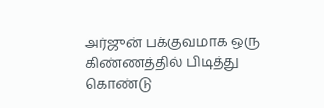அர்ஜுன் பக்குவமாக ஒரு கிண்ணத்தில் பிடித்து கொண்டு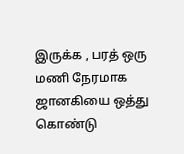இருக்க , பரத் ஒரு மணி நேரமாக ஜானகியை ஒத்து கொண்டு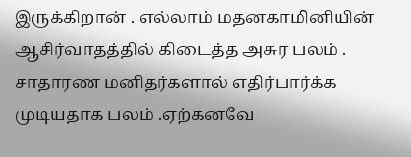இருக்கிறான் . எல்லாம் மதனகாமினியின் ஆசிர்வாதத்தில் கிடைத்த அசுர பலம் . சாதாரண மனிதர்களால் எதிர்பார்க்க முடியதாக பலம் .ஏற்கனவே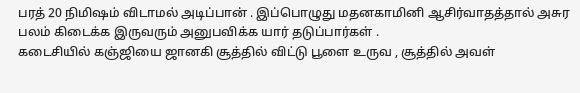பரத் 20 நிமிஷம் விடாமல் அடிப்பான் . இப்பொழுது மதனகாமினி ஆசிர்வாதத்தால் அசுர பலம் கிடைக்க இருவரும் அனுபவிக்க யார் தடுப்பார்கள் .
கடைசியில் கஞ்ஜியை ஜானகி சூத்தில் விட்டு பூளை உருவ , சூத்தில் அவள்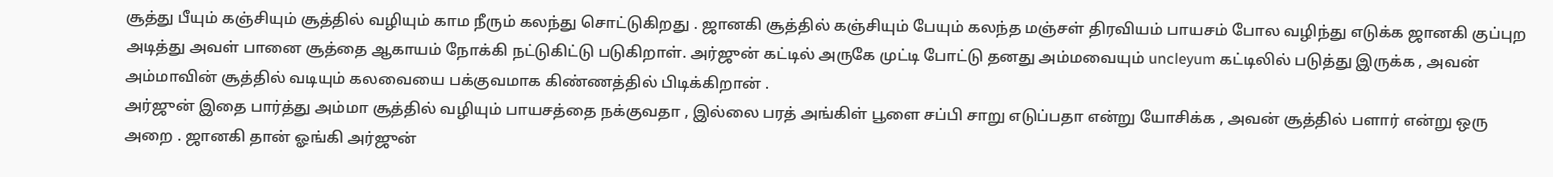சூத்து பீயும் கஞ்சியும் சூத்தில் வழியும் காம நீரும் கலந்து சொட்டுகிறது . ஜானகி சூத்தில் கஞ்சியும் பேயும் கலந்த மஞ்சள் திரவியம் பாயசம் போல வழிந்து எடுக்க ஜானகி குப்புற அடித்து அவள் பானை சூத்தை ஆகாயம் நோக்கி நட்டுகிட்டு படுகிறாள். அர்ஜுன் கட்டில் அருகே முட்டி போட்டு தனது அம்மவையும் uncleyum கட்டிலில் படுத்து இருக்க , அவன் அம்மாவின் சூத்தில் வடியும் கலவையை பக்குவமாக கிண்ணத்தில் பிடிக்கிறான் .
அர்ஜுன் இதை பார்த்து அம்மா சூத்தில் வழியும் பாயசத்தை நக்குவதா , இல்லை பரத் அங்கிள் பூளை சப்பி சாறு எடுப்பதா என்று யோசிக்க , அவன் சூத்தில் பளார் என்று ஒரு அறை . ஜானகி தான் ஓங்கி அர்ஜுன்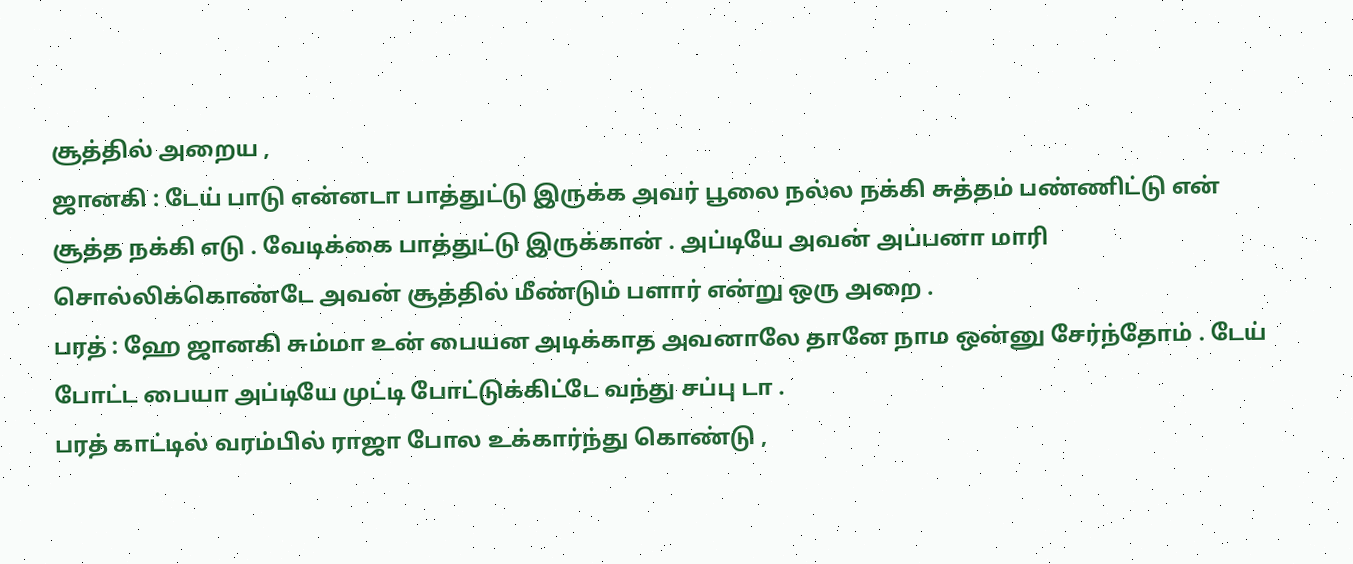சூத்தில் அறைய ,
ஜானகி : டேய் பாடு என்னடா பாத்துட்டு இருக்க அவர் பூலை நல்ல நக்கி சுத்தம் பண்ணிட்டு என் சூத்த நக்கி எடு . வேடிக்கை பாத்துட்டு இருக்கான் . அப்டியே அவன் அப்பனா மாரி
சொல்லிக்கொண்டே அவன் சூத்தில் மீண்டும் பளார் என்று ஒரு அறை .
பரத் : ஹே ஜானகி சும்மா உன் பையன அடிக்காத அவனாலே தானே நாம ஒன்னு சேர்ந்தோம் . டேய் போட்ட பையா அப்டியே முட்டி போட்டுக்கிட்டே வந்து சப்பு டா .
பரத் காட்டில் வரம்பில் ராஜா போல உக்கார்ந்து கொண்டு ,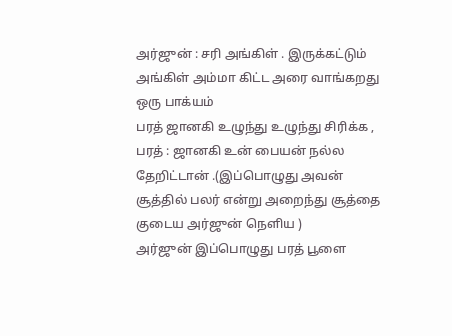அர்ஜுன் : சரி அங்கிள் . இருக்கட்டும் அங்கிள் அம்மா கிட்ட அரை வாங்கறது ஒரு பாக்யம்
பரத் ஜானகி உழுந்து உழுந்து சிரிக்க ,
பரத் : ஜானகி உன் பையன் நல்ல தேறிட்டான் .(இப்பொழுது அவன் சூத்தில் பலர் என்று அறைந்து சூத்தை குடைய அர்ஜுன் நெளிய )
அர்ஜுன் இப்பொழுது பரத் பூளை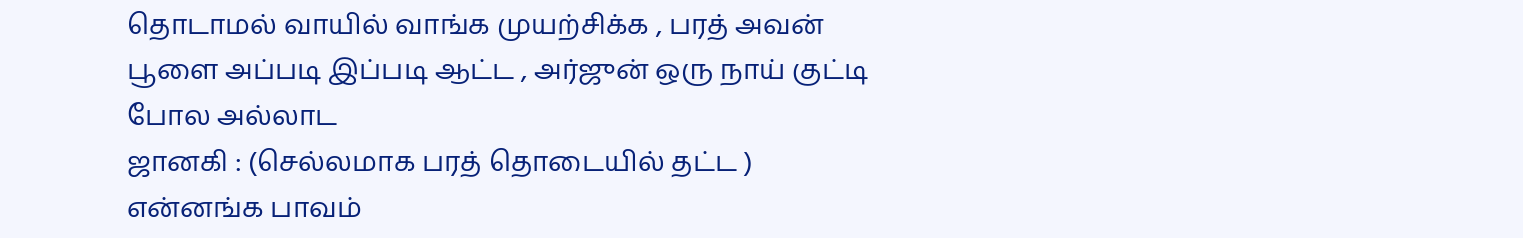தொடாமல் வாயில் வாங்க முயற்சிக்க , பரத் அவன் பூளை அப்படி இப்படி ஆட்ட , அர்ஜுன் ஒரு நாய் குட்டி போல அல்லாட
ஜானகி : (செல்லமாக பரத் தொடையில் தட்ட ) என்னங்க பாவம்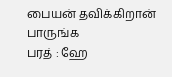பையன் தவிக்கிறான் பாருங்க
பரத் : ஹே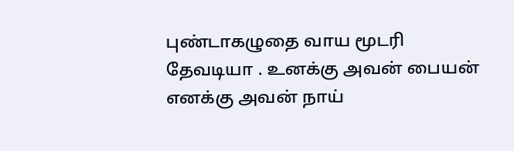புண்டாகழுதை வாய மூடரி தேவடியா . உனக்கு அவன் பையன் எனக்கு அவன் நாய்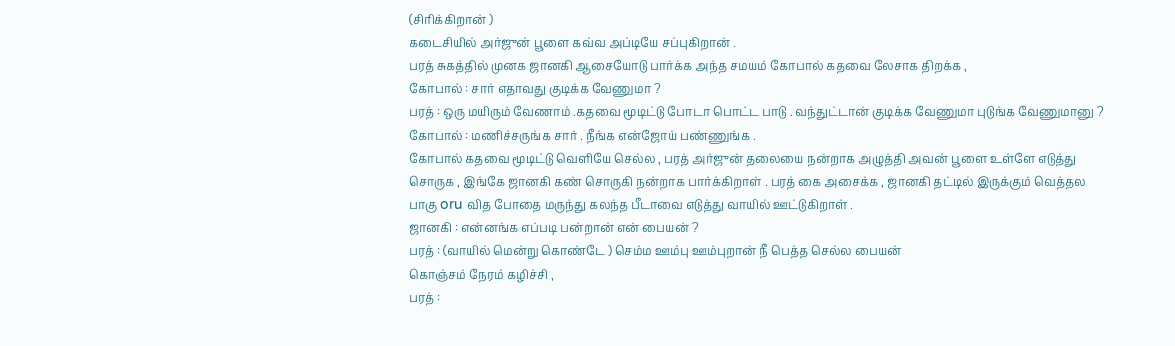(சிரிக்கிறான் )
கடைசியில் அர்ஜுன் பூளை கவ்வ அப்டியே சப்புகிறான் .
பரத் சுகத்தில் முனக ஜானகி ஆசையோடு பார்க்க அந்த சமயம் கோபால் கதவை லேசாக திறக்க ,
கோபால் : சார் எதாவது குடிக்க வேணுமா ?
பரத் : ஒரு மயிரும் வேணாம் .கதவை மூடிட்டு போடா பொட்ட பாடு . வந்துட்டான் குடிக்க வேணுமா புடுங்க வேணுமானு ?
கோபால் : மணிச்சருங்க சார் . நீங்க என்ஜோய் பண்ணுங்க .
கோபால் கதவை மூடிட்டு வெளியே செல்ல , பரத் அர்ஜுன் தலையை நன்றாக அழுத்தி அவன் பூளை உள்ளே எடுத்து சொருக , இங்கே ஜானகி கண் சொருகி நன்றாக பார்க்கிறாள் . பரத் கை அசைக்க , ஜானகி தட்டில் இருக்கும் வெத்தல பாகு oru வித போதை மருந்து கலந்த பீடாவை எடுத்து வாயில் ஊட்டுகிறாள் .
ஜானகி : என்னங்க எப்படி பன்றான் என் பையன் ?
பரத் : (வாயில் மென்று கொண்டே ) செம்ம ஊம்பு ஊம்புறான் நீ பெத்த செல்ல பையன்
கொஞ்சம் நேரம் கழிச்சி ,
பரத் :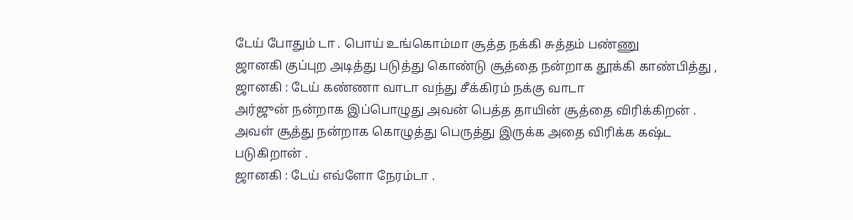டேய் போதும் டா . பொய் உங்கொம்மா சூத்த நக்கி சுத்தம் பண்ணு
ஜானகி குப்புற அடித்து படுத்து கொண்டு சூத்தை நன்றாக தூக்கி காண்பித்து ,
ஜானகி : டேய் கண்ணா வாடா வந்து சீக்கிரம் நக்கு வாடா
அர்ஜுன் நன்றாக இப்பொழுது அவன் பெத்த தாயின் சூத்தை விரிக்கிறன் . அவள் சூத்து நன்றாக கொழுத்து பெருத்து இருக்க அதை விரிக்க கஷ்ட படுகிறான் .
ஜானகி : டேய் எவ்ளோ நேரம்டா .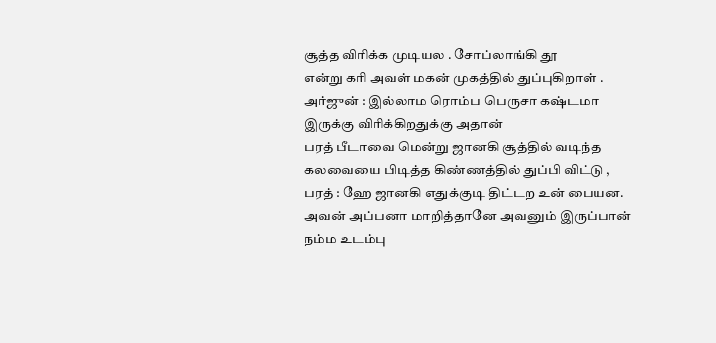சூத்த விரிக்க முடியல . சோப்லாங்கி தூ
என்று கரி அவள் மகன் முகத்தில் துப்புகிறாள் .
அர்ஜுன் : இல்லாம ரொம்ப பெருசா கஷ்டமா இருக்கு விரிக்கிறதுக்கு அதான்
பரத் பீடாவை மென்று ஜானகி சூத்தில் வடிந்த கலவையை பிடித்த கிண்ணத்தில் துப்பி விட்டு ,
பரத் : ஹே ஜானகி எதுக்குடி திட்டற உன் பையன. அவன் அப்பனா மாறித்தானே அவனும் இருப்பான் நம்ம உடம்பு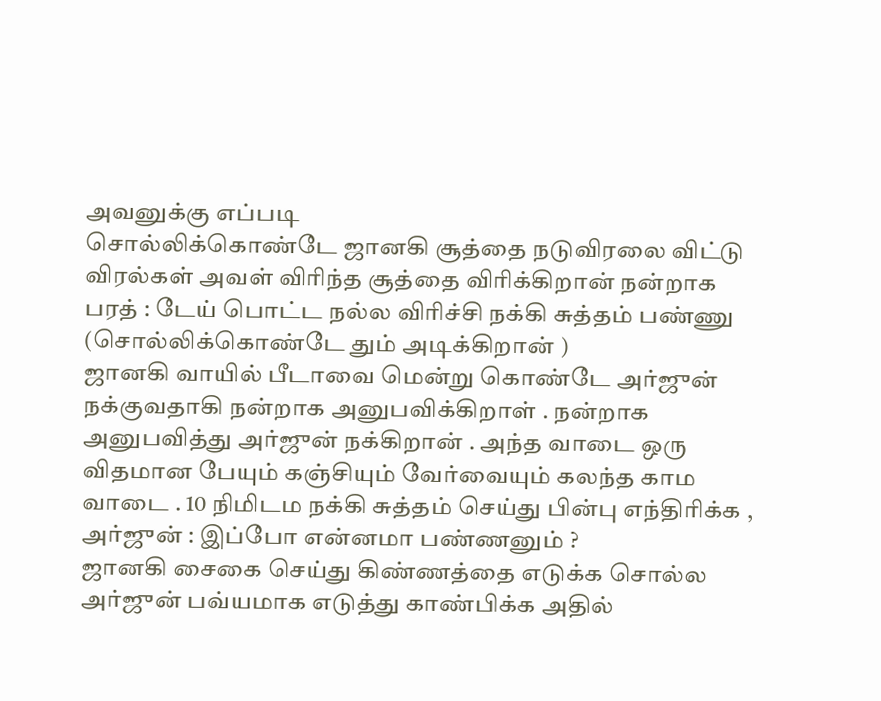அவனுக்கு எப்படி
சொல்லிக்கொண்டே ஜானகி சூத்தை நடுவிரலை விட்டு விரல்கள் அவள் விரிந்த சூத்தை விரிக்கிறான் நன்றாக
பரத் : டேய் பொட்ட நல்ல விரிச்சி நக்கி சுத்தம் பண்ணு (சொல்லிக்கொண்டே தும் அடிக்கிறான் )
ஜானகி வாயில் பீடாவை மென்று கொண்டே அர்ஜுன் நக்குவதாகி நன்றாக அனுபவிக்கிறாள் . நன்றாக அனுபவித்து அர்ஜுன் நக்கிறான் . அந்த வாடை ஒரு விதமான பேயும் கஞ்சியும் வேர்வையும் கலந்த காம வாடை . 10 நிமிடம நக்கி சுத்தம் செய்து பின்பு எந்திரிக்க ,
அர்ஜுன் : இப்போ என்னமா பண்ணனும் ?
ஜானகி சைகை செய்து கிண்ணத்தை எடுக்க சொல்ல அர்ஜுன் பவ்யமாக எடுத்து காண்பிக்க அதில்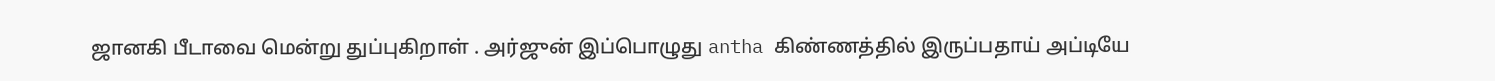ஜானகி பீடாவை மென்று துப்புகிறாள் . அர்ஜுன் இப்பொழுது antha கிண்ணத்தில் இருப்பதாய் அப்டியே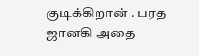குடிக்கிறான் . பரத ஜானகி அதை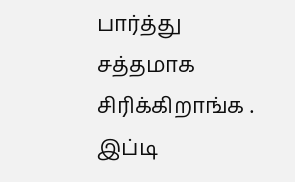பார்த்து சத்தமாக சிரிக்கிறாங்க .
இப்டி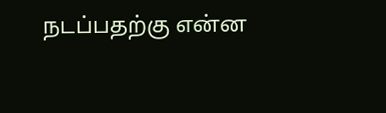நடப்பதற்கு என்ன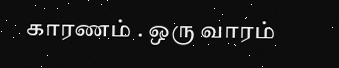காரணம் . ஒரு வாரம்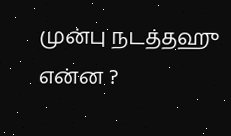முன்பு நடத்தஹு என்ன ?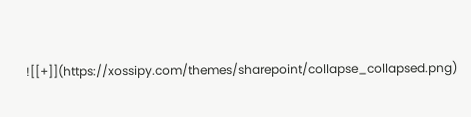![[+]](https://xossipy.com/themes/sharepoint/collapse_collapsed.png)